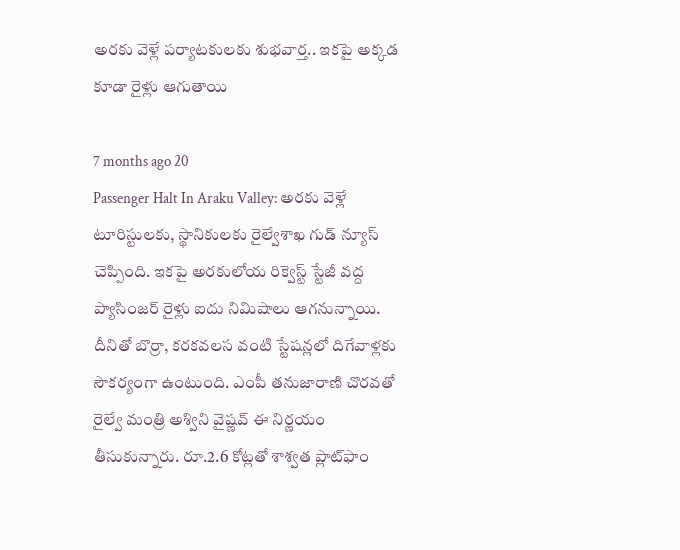అరకు వెళ్లే పర్యాటకులకు శుభవార్త.. ఇకపై అక్కడ కూడా రైళ్లు ఆగుతాయి

7 months ago 20
Passenger Halt In Araku Valley: అరకు వెళ్లే టూరిస్టులకు, స్థానికులకు రైల్వేశాఖ గుడ్ న్యూస్ చెప్పింది. ఇకపై అరకులోయ రిక్వెస్ట్ స్టేజీ వద్ద ప్యాసింజర్ రైళ్లు ఐదు నిమిషాలు ఆగనున్నాయి. దీనితో బొర్రా, కరకవలస వంటి స్టేషన్లలో దిగేవాళ్లకు సౌకర్యంగా ఉంటుంది. ఎంపీ తనుజారాణి చొరవతో రైల్వే మంత్రి అశ్విని వైష్ణవ్ ఈ నిర్ణయం తీసుకున్నారు. రూ.2.6 కోట్లతో శాశ్వత ప్లాట్‌ఫాం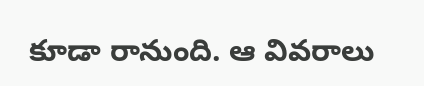కూడా రానుంది. ఆ వివరాలు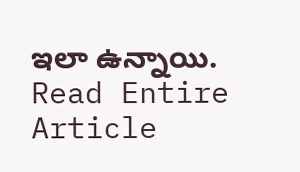ఇలా ఉన్నాయి.
Read Entire Article